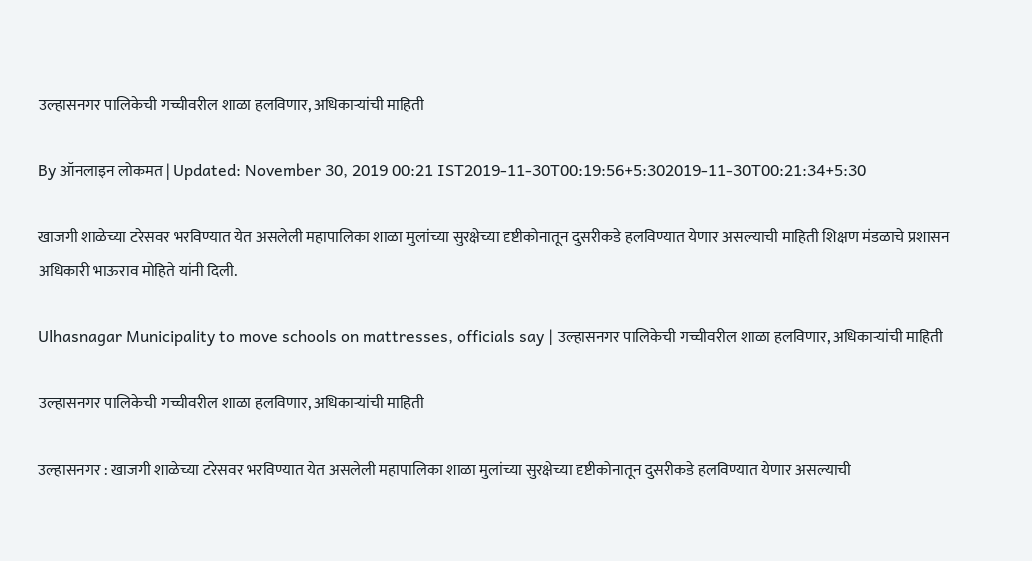उल्हासनगर पालिकेची गच्चीवरील शाळा हलविणार, अधिकाऱ्यांची माहिती

By ऑनलाइन लोकमत | Updated: November 30, 2019 00:21 IST2019-11-30T00:19:56+5:302019-11-30T00:21:34+5:30

खाजगी शाळेच्या टरेसवर भरविण्यात येत असलेली महापालिका शाळा मुलांच्या सुरक्षेच्या दृष्टीकोनातून दुसरीकडे हलविण्यात येणार असल्याची माहिती शिक्षण मंडळाचे प्रशासन अधिकारी भाऊराव मोहिते यांनी दिली.

Ulhasnagar Municipality to move schools on mattresses, officials say | उल्हासनगर पालिकेची गच्चीवरील शाळा हलविणार, अधिकाऱ्यांची माहिती

उल्हासनगर पालिकेची गच्चीवरील शाळा हलविणार, अधिकाऱ्यांची माहिती

उल्हासनगर : खाजगी शाळेच्या टरेसवर भरविण्यात येत असलेली महापालिका शाळा मुलांच्या सुरक्षेच्या दृष्टीकोनातून दुसरीकडे हलविण्यात येणार असल्याची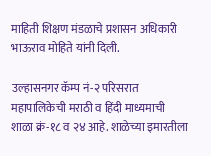माहिती शिक्षण मंडळाचे प्रशासन अधिकारी भाऊराव मोहिते यांनी दिली.

उल्हासनगर कॅम्प नं-२ परिसरात महापालिकेची मराठी व हिंदी माध्यमाची शाळा क्रं-१८ व २४ आहे. शाळेच्या इमारतीला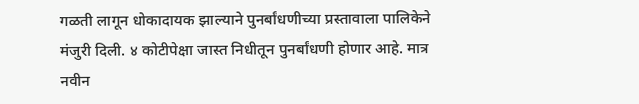गळती लागून धोकादायक झाल्याने पुनर्बांधणीच्या प्रस्तावाला पालिकेने मंजुरी दिली. ४ कोटीपेक्षा जास्त निधीतून पुनर्बांधणी होणार आहे. मात्र नवीन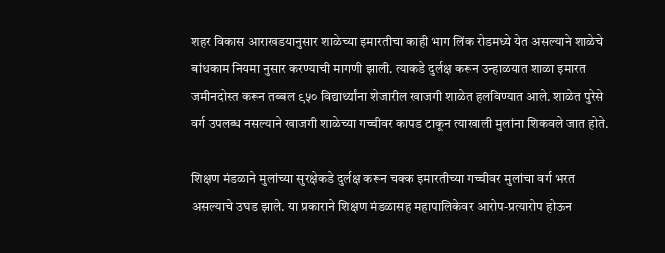शहर विकास आराखडयानुसार शाळेच्या इमारतीचा काही भाग लिंक रोडमध्ये येत असल्याने शाळेचे बांधकाम नियमा नुसार करण्याची मागणी झाली. त्याकडे दुर्लक्ष करून उन्हाळयात शाळा इमारत जमीनदोस्त करून तब्बल ९५० विद्यार्थ्यांना शेजारील खाजगी शाळेत हलविण्यात आले. शाळेत पुरेसे वर्ग उपलब्ध नसल्याने खाजगी शाळेच्या गच्चीवर कापड टाकून त्याखाली मुलांना शिकवले जात होते.

शिक्षण मंडळाने मुलांच्या सुरक्षेकडे दुर्लक्ष करून चक्क इमारतीच्या गच्चीवर मुलांचा वर्ग भरत असल्याचे उघड झाले. या प्रकाराने शिक्षण मंडळासह महापालिकेवर आरोप-प्रत्यारोप होऊन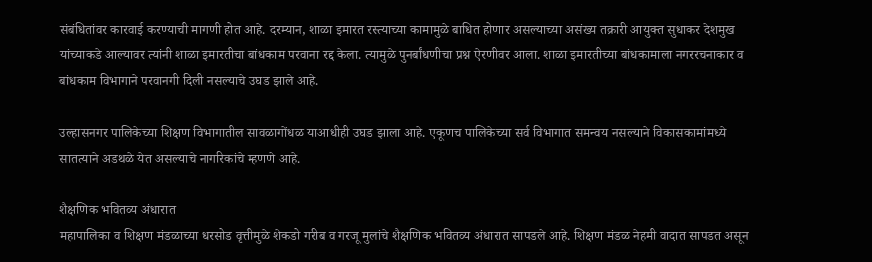संबंधितांवर कारवाई करण्याची मागणी होत आहे. दरम्यान, शाळा इमारत रस्त्याच्या कामामुळे बाधित होणार असल्याच्या असंख्य तक्रारी आयुक्त सुधाकर देशमुख यांच्याकडे आल्यावर त्यांनी शाळा इमारतीचा बांधकाम परवाना रद्द केला. त्यामुळे पुनर्बांधणीचा प्रश्न ऐरणीवर आला. शाळा इमारतीच्या बांधकामाला नगररचनाकार व बांधकाम विभागाने परवानगी दिली नसल्याचे उघड झाले आहे.

उल्हासनगर पालिकेच्या शिक्षण विभागातील सावळागोंधळ याआधीही उघड झाला आहे. एकूणच पालिकेच्या सर्व विभागात समन्वय नसल्याने विकासकामांमध्ये सातत्याने अडथळे येत असल्याचे नागरिकांचे म्हणणे आहे.

शैक्षणिक भवितव्य अंधारात
महापालिका व शिक्षण मंडळाच्या धरसोड वृत्तीमुळे शेकडो गरीब व गरजू मुलांचे शैक्षणिक भवितव्य अंधारात सापडले आहे. शिक्षण मंडळ नेहमी वादात सापडत असून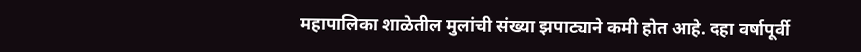महापालिका शाळेतील मुलांची संख्या झपाट्याने कमी होत आहे. दहा वर्षापूर्वी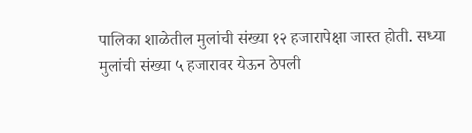पालिका शाळेतील मुलांची संख्या १२ हजारापेक्षा जास्त होती. सध्या मुलांची संख्या ५ हजारावर येऊन ठेपली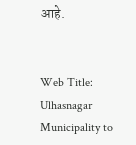आहे.


Web Title: Ulhasnagar Municipality to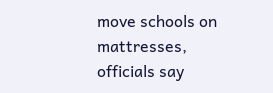move schools on mattresses, officials say